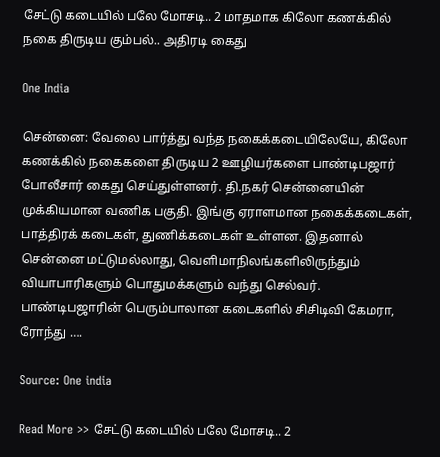சேட்டு கடையில் பலே மோசடி.. 2 மாதமாக கிலோ கணக்கில் நகை திருடிய கும்பல்.. அதிரடி கைது

One India

சென்னை: வேலை பார்த்து வந்த நகைக்கடையிலேயே, கிலோ கணக்கில் நகைகளை திருடிய 2 ஊழியர்களை பாண்டிபஜார் போலீசார் கைது செய்துள்ளனர். தி.நகர் சென்னையின் முக்கியமான வணிக பகுதி. இங்கு ஏராளமான நகைக்கடைகள், பாத்திரக் கடைகள், துணிக்கடைகள் உள்ளன. இதனால் சென்னை மட்டுமல்லாது, வெளிமாநிலங்களிலிருந்தும் வியாபாரிகளும் பொதுமக்களும் வந்து செல்வர். பாண்டிபஜாரின் பெரும்பாலான கடைகளில் சிசிடிவி கேமரா, ரோந்து ….

Source: One india

Read More >> சேட்டு கடையில் பலே மோசடி.. 2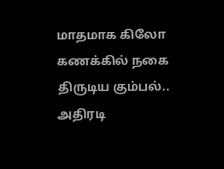மாதமாக கிலோ கணக்கில் நகை திருடிய கும்பல்.. அதிரடி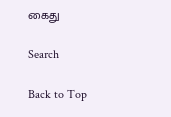கைது

Search

Back to Top